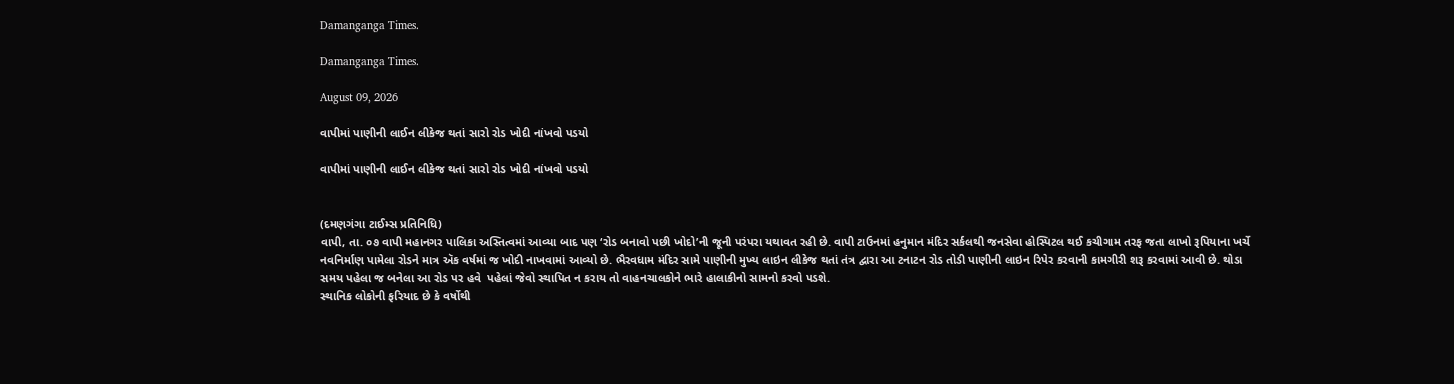Damanganga Times.

Damanganga Times.

August 09, 2026

વાપીમાં પાણીની લાઈન લીકેજ થતાં સારો રોડ ખોદી નાંખવો પડયો

વાપીમાં પાણીની લાઈન લીકેજ થતાં સારો રોડ ખોદી નાંખવો પડયો


(દમણગંગા ટાઈમ્સ પ્રતિનિધિ)
વાપી, તા. ૦૭ વાપી મહાનગર પાલિકા અસ્તિત્વમાં આવ્યા બાદ પણ ‘રોડ બનાવો પછી ખોદો’ની જૂની પરંપરા યથાવત રહી છે. વાપી ટાઉનમાં હનુમાન મંદિર સર્કલથી જનસેવા હોસ્પિટલ થઈ કચીગામ તરફ જતા લાખો રૂપિયાના ખર્ચે નવનિર્માણ પામેલા રોડને માત્ર ઍક વર્ષમાં જ ખોદી નાખવામાં આવ્યો છે. ભૈરવધામ મંદિર સામે પાણીની મુખ્ય લાઇન લીકેજ થતાં તંત્ર દ્વારા આ ટનાટન રોડ તોડી પાણીની લાઇન રિપેર કરવાની કામગીરી શરૂ કરવામાં આવી છે. થોડા સમય પહેલા જ બનેલા આ રોડ પર હવે  પહેલાં જેવો સ્થાપિત ન કરાય તો વાહનચાલકોને ભારે હાલાકીનો સામનો કરવો પડશે.
સ્થાનિક લોકોની ફરિયાદ છે કે વર્ષોથી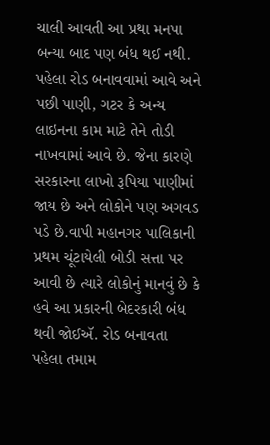ચાલી આવતી આ પ્રથા મનપા બન્યા બાદ પણ બંધ થઈ નથી. પહેલા રોડ બનાવવામાં આવે અને પછી પાણી, ગટર કે અન્ય લાઇનના કામ માટે તેને તોડી નાખવામાં આવે છે. જેના કારણે સરકારના લાખો રૂપિયા પાણીમાં જાય છે અને લોકોને પણ અગવડ પડે છે.વાપી મહાનગર પાલિકાની પ્રથમ ચૂંટાયેલી બોડી સત્તા પર આવી છે ત્યારે લોકોનું માનવું છે કે હવે આ પ્રકારની બેદરકારી બંધ થવી જોઈઍ. રોડ બનાવતા પહેલા તમામ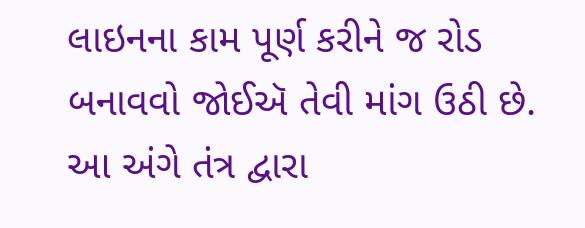લાઇનના કામ પૂર્ણ કરીને જ રોડ બનાવવો જોઈઍ તેવી માંગ ઉઠી છે. આ અંગે તંત્ર દ્વારા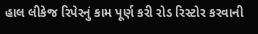હાલ લીકેજ રિપેરનું કામ પૂર્ણ કરી રોડ રિસ્ટોર કરવાની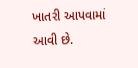ખાતરી આપવામાં આવી છે.